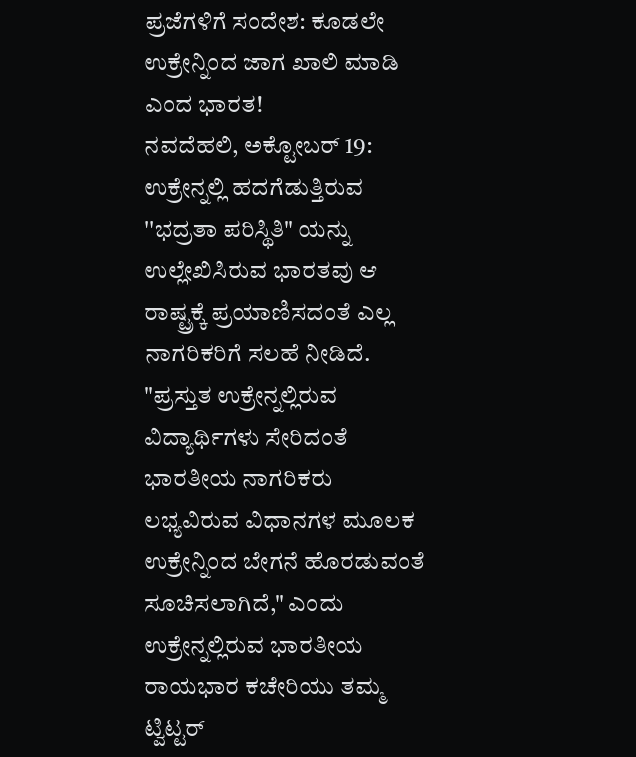ಪ್ರಜೆಗಳಿಗೆ ಸಂದೇಶ: ಕೂಡಲೇ ಉಕ್ರೇನ್ನಿಂದ ಜಾಗ ಖಾಲಿ ಮಾಡಿ ಎಂದ ಭಾರತ!
ನವದೆಹಲಿ, ಅಕ್ಟೋಬರ್ 19: ಉಕ್ರೇನ್ನಲ್ಲಿ ಹದಗೆಡುತ್ತಿರುವ ''ಭದ್ರತಾ ಪರಿಸ್ಥಿತಿ" ಯನ್ನು ಉಲ್ಲೇಖಿಸಿರುವ ಭಾರತವು ಆ ರಾಷ್ಟ್ರಕ್ಕೆ ಪ್ರಯಾಣಿಸದಂತೆ ಎಲ್ಲ ನಾಗರಿಕರಿಗೆ ಸಲಹೆ ನೀಡಿದೆ.
"ಪ್ರಸ್ತುತ ಉಕ್ರೇನ್ನಲ್ಲಿರುವ ವಿದ್ಯಾರ್ಥಿಗಳು ಸೇರಿದಂತೆ ಭಾರತೀಯ ನಾಗರಿಕರು ಲಭ್ಯವಿರುವ ವಿಧಾನಗಳ ಮೂಲಕ ಉಕ್ರೇನ್ನಿಂದ ಬೇಗನೆ ಹೊರಡುವಂತೆ ಸೂಚಿಸಲಾಗಿದೆ," ಎಂದು ಉಕ್ರೇನ್ನಲ್ಲಿರುವ ಭಾರತೀಯ ರಾಯಭಾರ ಕಚೇರಿಯು ತಮ್ಮ ಟ್ವಿಟ್ಟರ್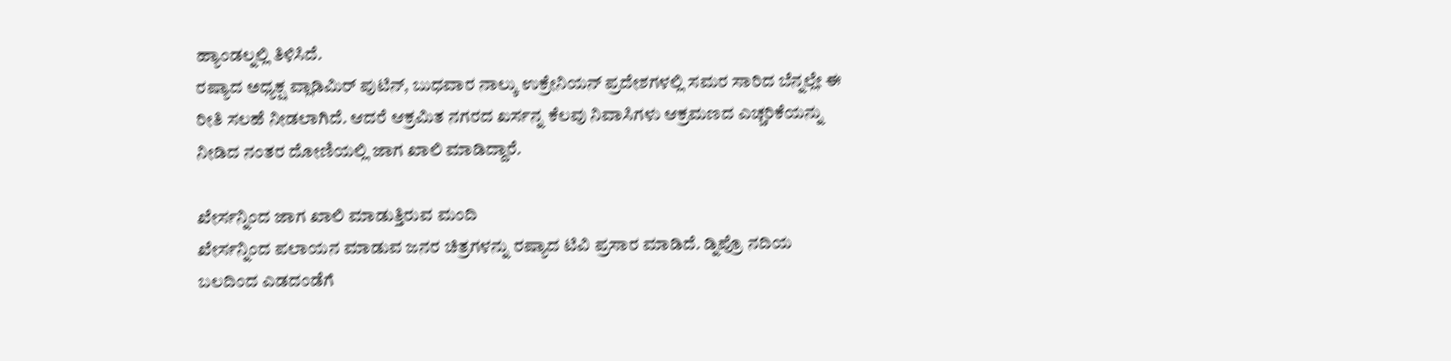ಹ್ಯಾಂಡಲ್ನಲ್ಲಿ ತಿಳಿಸಿದೆ.
ರಷ್ಯಾದ ಅಧ್ಯಕ್ಷ ವ್ಲಾಡಿಮಿರ್ ಪುಟಿನ್, ಬುಧವಾರ ನಾಲ್ಕು ಉಕ್ರೇನಿಯನ್ ಪ್ರದೇಶಗಳಲ್ಲಿ ಸಮರ ಸಾರಿದ ಬೆನ್ನಲ್ಲೇ ಈ ರೀತಿ ಸಲಹೆ ನೀಡಲಾಗಿದೆ. ಆದರೆ ಆಕ್ರಮಿತ ನಗರದ ಖರ್ಸನ್ನ ಕೆಲವು ನಿವಾಸಿಗಳು ಆಕ್ರಮಣದ ಎಚ್ಚರಿಕೆಯನ್ನು ನೀಡಿದ ನಂತರ ದೋಣಿಯಲ್ಲಿ ಜಾಗ ಖಾಲಿ ಮಾಡಿದ್ದಾರೆ.

ಖೇರ್ಸನ್ನಿಂದ ಜಾಗ ಖಾಲಿ ಮಾಡುತ್ತಿರುವ ಮಂದಿ
ಖೇರ್ಸನ್ನಿಂದ ಪಲಾಯನ ಮಾಡುವ ಜನರ ಚಿತ್ರಗಳನ್ನು ರಷ್ಯಾದ ಟಿವಿ ಪ್ರಸಾರ ಮಾಡಿದೆ. ಡ್ನಿಪ್ರೊ ನದಿಯ ಬಲದಿಂದ ಎಡದಂಡೆಗೆ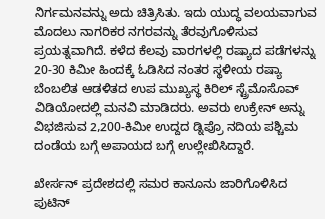ನಿರ್ಗಮನವನ್ನು ಅದು ಚಿತ್ರಿಸಿತು. ಇದು ಯುದ್ಧ ವಲಯವಾಗುವ ಮೊದಲು ನಾಗರಿಕರ ನಗರವನ್ನು ತೆರವುಗೊಳಿಸುವ ಪ್ರಯತ್ನವಾಗಿದೆ. ಕಳೆದ ಕೆಲವು ವಾರಗಳಲ್ಲಿ ರಷ್ಯಾದ ಪಡೆಗಳನ್ನು 20-30 ಕಿಮೀ ಹಿಂದಕ್ಕೆ ಓಡಿಸಿದ ನಂತರ ಸ್ಥಳೀಯ ರಷ್ಯಾ ಬೆಂಬಲಿತ ಆಡಳಿತದ ಉಪ ಮುಖ್ಯಸ್ಥ ಕಿರಿಲ್ ಸ್ಟ್ರೆಮೊಸೊವ್ ವಿಡಿಯೋದಲ್ಲಿ ಮನವಿ ಮಾಡಿದರು. ಅವರು ಉಕ್ರೇನ್ ಅನ್ನು ವಿಭಜಿಸುವ 2,200-ಕಿಮೀ ಉದ್ದದ ಡ್ನಿಪ್ರೊ ನದಿಯ ಪಶ್ಚಿಮ ದಂಡೆಯ ಬಗ್ಗೆ ಅಪಾಯದ ಬಗ್ಗೆ ಉಲ್ಲೇಖಿಸಿದ್ದಾರೆ.

ಖೇರ್ಸನ್ ಪ್ರದೇಶದಲ್ಲಿ ಸಮರ ಕಾನೂನು ಜಾರಿಗೊಳಿಸಿದ ಪುಟಿನ್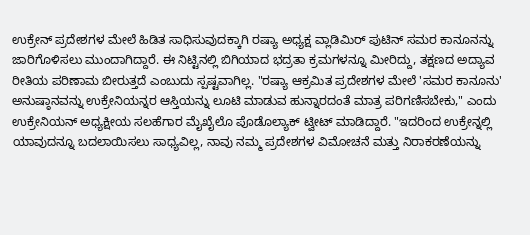ಉಕ್ರೇನ್ ಪ್ರದೇಶಗಳ ಮೇಲೆ ಹಿಡಿತ ಸಾಧಿಸುವುದಕ್ಕಾಗಿ ರಷ್ಯಾ ಅಧ್ಯಕ್ಷ ವ್ಲಾಡಿಮಿರ್ ಪುಟಿನ್ ಸಮರ ಕಾನೂನನ್ನು ಜಾರಿಗೊಳಿಸಲು ಮುಂದಾಗಿದ್ದಾರೆ. ಈ ನಿಟ್ಟಿನಲ್ಲಿ ಬಿಗಿಯಾದ ಭದ್ರತಾ ಕ್ರಮಗಳನ್ನೂ ಮೀರಿದ್ದು, ತಕ್ಷಣದ ಅದ್ಯಾವ ರೀತಿಯ ಪರಿಣಾಮ ಬೀರುತ್ತದೆ ಎಂಬುದು ಸ್ಪಷ್ಟವಾಗಿಲ್ಲ. "ರಷ್ಯಾ ಆಕ್ರಮಿತ ಪ್ರದೇಶಗಳ ಮೇಲೆ 'ಸಮರ ಕಾನೂನು' ಅನುಷ್ಠಾನವನ್ನು ಉಕ್ರೇನಿಯನ್ನರ ಆಸ್ತಿಯನ್ನು ಲೂಟಿ ಮಾಡುವ ಹುನ್ನಾರದಂತೆ ಮಾತ್ರ ಪರಿಗಣಿಸಬೇಕು," ಎಂದು ಉಕ್ರೇನಿಯನ್ ಅಧ್ಯಕ್ಷೀಯ ಸಲಹೆಗಾರ ಮೈಖೈಲೊ ಪೊಡೊಲ್ಯಾಕ್ ಟ್ವೀಟ್ ಮಾಡಿದ್ದಾರೆ. "ಇದರಿಂದ ಉಕ್ರೇನ್ನಲ್ಲಿ ಯಾವುದನ್ನೂ ಬದಲಾಯಿಸಲು ಸಾಧ್ಯವಿಲ್ಲ, ನಾವು ನಮ್ಮ ಪ್ರದೇಶಗಳ ವಿಮೋಚನೆ ಮತ್ತು ನಿರಾಕರಣೆಯನ್ನು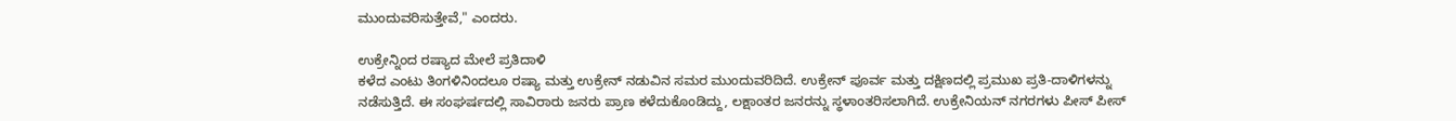ಮುಂದುವರಿಸುತ್ತೇವೆ," ಎಂದರು.

ಉಕ್ರೇನ್ನಿಂದ ರಷ್ಯಾದ ಮೇಲೆ ಪ್ರತಿದಾಳಿ
ಕಳೆದ ಎಂಟು ತಿಂಗಳಿನಿಂದಲೂ ರಷ್ಯಾ ಮತ್ತು ಉಕ್ರೇನ್ ನಡುವಿನ ಸಮರ ಮುಂದುವರಿದಿದೆ. ಉಕ್ರೇನ್ ಪೂರ್ವ ಮತ್ತು ದಕ್ಷಿಣದಲ್ಲಿ ಪ್ರಮುಖ ಪ್ರತಿ-ದಾಳಿಗಳನ್ನು ನಡೆಸುತ್ತಿದೆ. ಈ ಸಂಘರ್ಷದಲ್ಲಿ ಸಾವಿರಾರು ಜನರು ಪ್ರಾಣ ಕಳೆದುಕೊಂಡಿದ್ದು, ಲಕ್ಷಾಂತರ ಜನರನ್ನು ಸ್ಥಳಾಂತರಿಸಲಾಗಿದೆ. ಉಕ್ರೇನಿಯನ್ ನಗರಗಳು ಪೀಸ್ ಪೀಸ್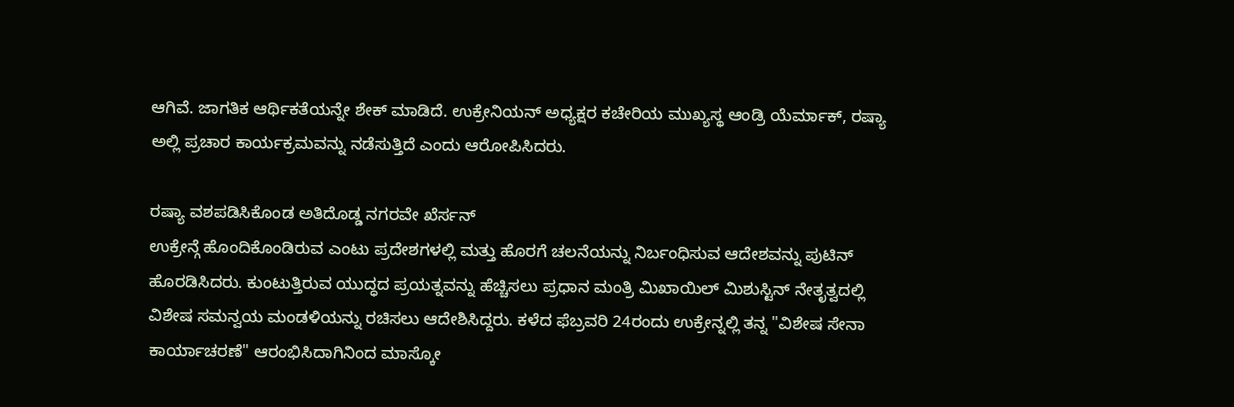ಆಗಿವೆ. ಜಾಗತಿಕ ಆರ್ಥಿಕತೆಯನ್ನೇ ಶೇಕ್ ಮಾಡಿದೆ. ಉಕ್ರೇನಿಯನ್ ಅಧ್ಯಕ್ಷರ ಕಚೇರಿಯ ಮುಖ್ಯಸ್ಥ ಆಂಡ್ರಿ ಯೆರ್ಮಾಕ್, ರಷ್ಯಾ ಅಲ್ಲಿ ಪ್ರಚಾರ ಕಾರ್ಯಕ್ರಮವನ್ನು ನಡೆಸುತ್ತಿದೆ ಎಂದು ಆರೋಪಿಸಿದರು.

ರಷ್ಯಾ ವಶಪಡಿಸಿಕೊಂಡ ಅತಿದೊಡ್ಡ ನಗರವೇ ಖೆರ್ಸನ್
ಉಕ್ರೇನ್ಗೆ ಹೊಂದಿಕೊಂಡಿರುವ ಎಂಟು ಪ್ರದೇಶಗಳಲ್ಲಿ ಮತ್ತು ಹೊರಗೆ ಚಲನೆಯನ್ನು ನಿರ್ಬಂಧಿಸುವ ಆದೇಶವನ್ನು ಪುಟಿನ್ ಹೊರಡಿಸಿದರು. ಕುಂಟುತ್ತಿರುವ ಯುದ್ಧದ ಪ್ರಯತ್ನವನ್ನು ಹೆಚ್ಚಿಸಲು ಪ್ರಧಾನ ಮಂತ್ರಿ ಮಿಖಾಯಿಲ್ ಮಿಶುಸ್ಟಿನ್ ನೇತೃತ್ವದಲ್ಲಿ ವಿಶೇಷ ಸಮನ್ವಯ ಮಂಡಳಿಯನ್ನು ರಚಿಸಲು ಆದೇಶಿಸಿದ್ದರು. ಕಳೆದ ಫೆಬ್ರವರಿ 24ರಂದು ಉಕ್ರೇನ್ನಲ್ಲಿ ತನ್ನ "ವಿಶೇಷ ಸೇನಾ ಕಾರ್ಯಾಚರಣೆ" ಆರಂಭಿಸಿದಾಗಿನಿಂದ ಮಾಸ್ಕೋ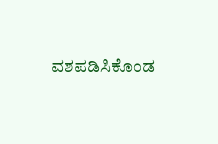ವಶಪಡಿಸಿಕೊಂಡ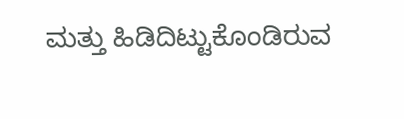ಮತ್ತು ಹಿಡಿದಿಟ್ಟುಕೊಂಡಿರುವ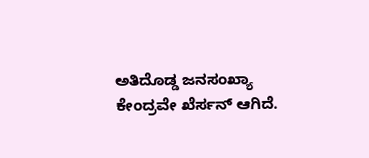ಅತಿದೊಡ್ಡ ಜನಸಂಖ್ಯಾ ಕೇಂದ್ರವೇ ಖೆರ್ಸನ್ ಆಗಿದೆ.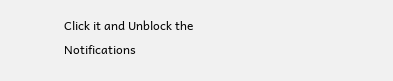Click it and Unblock the Notifications